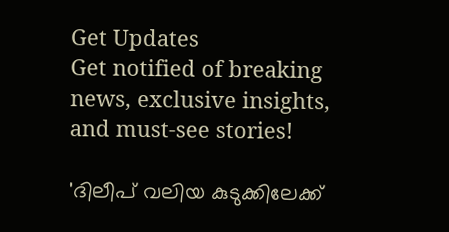Get Updates
Get notified of breaking news, exclusive insights, and must-see stories!

'ദിലീപ് വലിയ കുടുക്കിലേക്ക്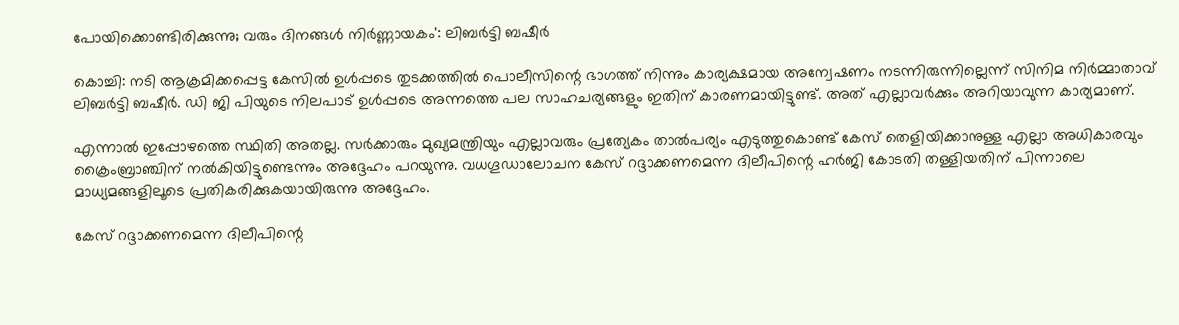പോയിക്കൊണ്ടിരിക്കുന്നു; വരും ദിനങ്ങള്‍ നിർണ്ണായകം': ലിബർട്ടി ബഷീർ

കൊച്ചി: നടി ആക്രമിക്കപ്പെട്ട കേസില്‍ ഉള്‍പ്പടെ തുടക്കത്തില്‍ പൊലീസിന്റെ ഭാഗത്ത് നിന്നും കാര്യക്ഷമായ അന്വേഷണം നടന്നിരുന്നില്ലെന്ന് സിനിമ നിർമ്മാതാവ് ലിബർട്ടി ബഷീർ. ഡി ജി പിയുടെ നിലപാട് ഉള്‍പ്പടെ അന്നത്തെ പല സാഹചര്യങ്ങളും ഇതിന് കാരണമായിട്ടുണ്ട്. അത് എല്ലാവർക്കും അറിയാവുന്ന കാര്യമാണ്.

എന്നാല്‍ ഇപ്പോഴത്തെ സ്ഥിതി അതല്ല. സർക്കാരും മുഖ്യമന്ത്രിയും എല്ലാവരും പ്രത്യേകം താല്‍പര്യം എടുത്തുകൊണ്ട് കേസ് തെളിയിക്കാനുള്ള എല്ലാ അധികാരവും ക്രൈംബ്രാഞ്ചിന് നല്‍കിയിട്ടുണ്ടെന്നും അദ്ദേഹം പറയുന്നു. വധഗൂഡാലോചന കേസ് റദ്ദാക്കണമെന്ന ദിലീപിന്റെ ഹർജി കോടതി തള്ളിയതിന് പിന്നാലെ മാധ്യമങ്ങളിലൂടെ പ്രതികരിക്കുകയായിരുന്നു അദ്ദേഹം.

കേസ് റദ്ദാക്കണമെന്ന ദിലീപിന്റെ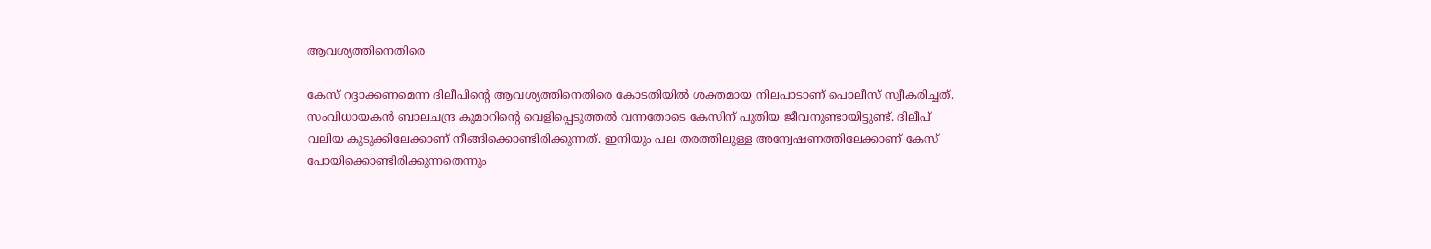ആവശ്യത്തിനെതിരെ

കേസ് റദ്ദാക്കണമെന്ന ദിലീപിന്റെ ആവശ്യത്തിനെതിരെ കോടതിയില്‍ ശക്തമായ നിലപാടാണ് പൊലീസ് സ്വീകരിച്ചത്. സംവിധായകന്‍ ബാലചന്ദ്ര കുമാറിന്റെ വെളിപ്പെടുത്തല്‍ വന്നതോടെ കേസിന് പുതിയ ജീവനുണ്ടായിട്ടുണ്ട്. ദിലീപ് വലിയ കുടുക്കിലേക്കാണ് നീങ്ങിക്കൊണ്ടിരിക്കുന്നത്. ഇനിയും പല തരത്തിലുള്ള അന്വേഷണത്തിലേക്കാണ് കേസ് പോയിക്കൊണ്ടിരിക്കുന്നതെന്നും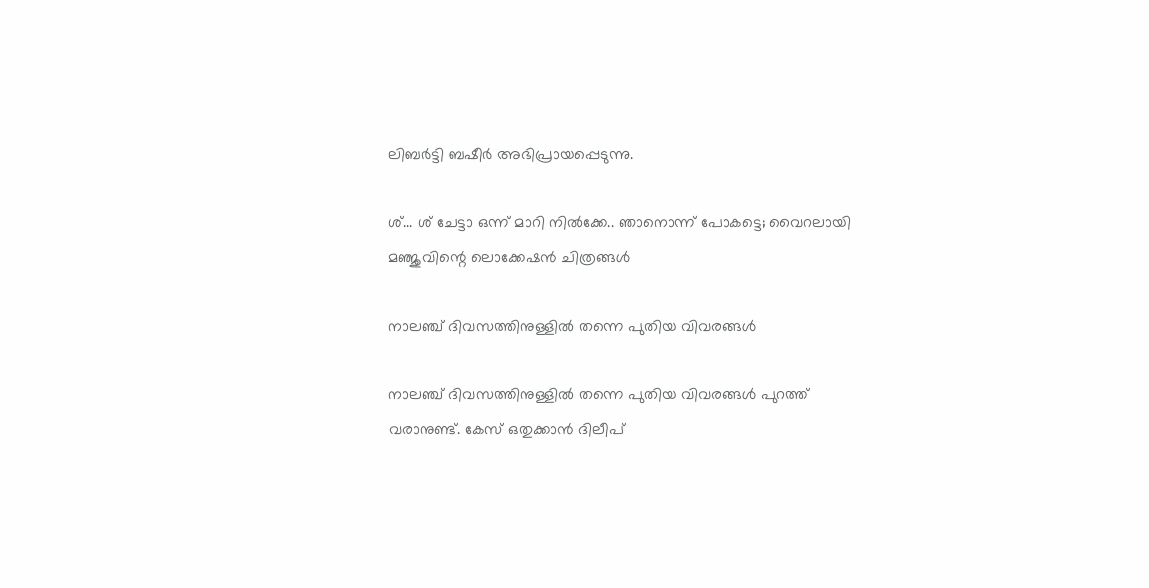ലിബർട്ടി ബഷീർ അഭിപ്രായപ്പെടുന്നു.

ശ്... ശ് ചേട്ടാ ഒന്ന് മാറി നില്‍ക്കേ.. ഞാനൊന്ന് പോകട്ടെ; വൈറലായി മഞ്ജുവിന്റെ ലൊക്കേഷന്‍ ചിത്രങ്ങള്‍

നാലഞ്ച് ദിവസത്തിനുള്ളില്‍ തന്നെ പുതിയ വിവരങ്ങള്‍

നാലഞ്ച് ദിവസത്തിനുള്ളില്‍ തന്നെ പുതിയ വിവരങ്ങള്‍ പുറത്ത് വരാനുണ്ട്. കേസ് ഒതുക്കാന്‍ ദിലീപ്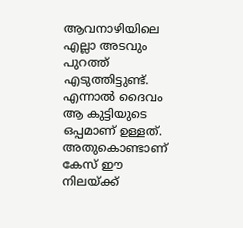ആവനാഴിയിലെ എല്ലാ അടവും പുറത്ത് എടുത്തിട്ടുണ്ട്. എന്നാല്‍ ദൈവം ആ കുട്ടിയുടെ ഒപ്പമാണ് ഉള്ളത്. അതുകൊണ്ടാണ് കേസ് ഈ നിലയ്ക്ക്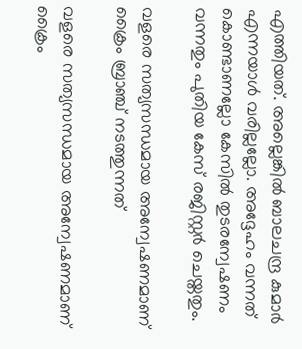എത്തിയത്. അല്ലെങ്കില്‍ ബാലചന്ദ്ര കുമാർ എന്നയാള്‍ വരില്ലല്ലോ. അദ്ദേഹം വന്നത് കൊണ്ടാണല്ലോ കേസില്‍ തുടരന്വേഷണം വന്നതും പുതിയ കേസ് രജിസ്റ്റർ ചെയ്തതും.

വളരെ സത്യസന്ധമായ അന്വേഷണമാണ് ക്രൈം ബ്രാഞ്ച് നടത്തുന്നത്

വളരെ സത്യസന്ധമായ അന്വേഷണമാണ് ക്രൈം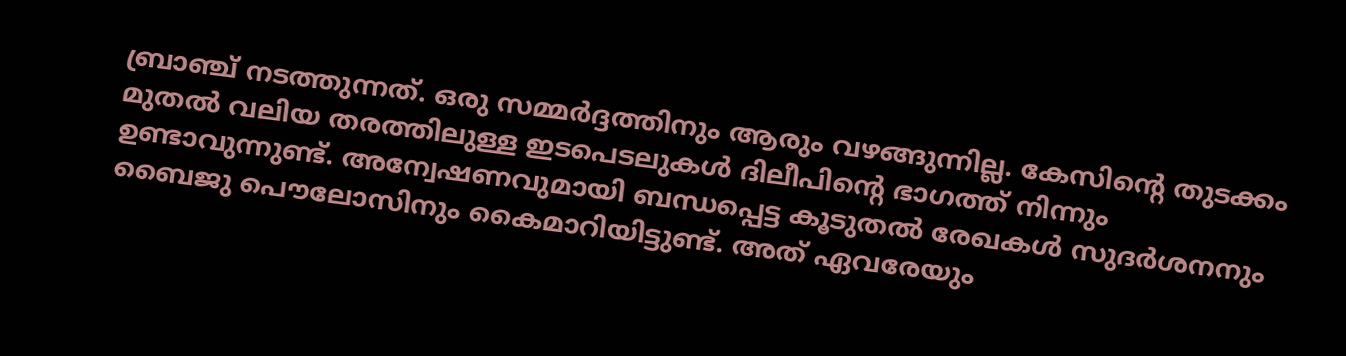ബ്രാഞ്ച് നടത്തുന്നത്. ഒരു സമ്മർദ്ദത്തിനും ആരും വഴങ്ങുന്നില്ല. കേസിന്റെ തുടക്കം മുതല്‍ വലിയ തരത്തിലുള്ള ഇടപെടലുകള്‍ ദിലീപിന്റെ ഭാഗത്ത് നിന്നും ഉണ്ടാവുന്നുണ്ട്. അന്വേഷണവുമായി ബന്ധപ്പെട്ട കൂടുതല്‍ രേഖകള്‍ സുദർശനനും ബൈജു പൌലോസിനും കൈമാറിയിട്ടുണ്ട്. അത് ഏവരേയും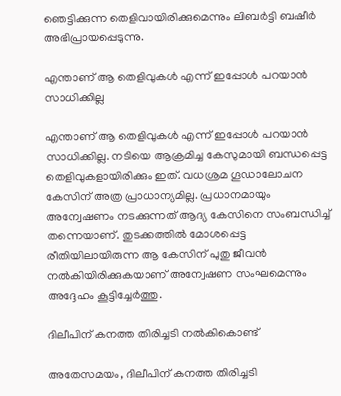ഞെട്ടിക്കുന്ന തെളിവായിരിക്കുമെന്നും ലിബർട്ടി ബഷീർ അഭിപ്രായപ്പെടുന്നു.

എന്താണ് ആ തെളിവുകള്‍ എന്ന് ഇപ്പോള്‍ പറയാന്‍ സാധിക്കില്ല

എന്താണ് ആ തെളിവുകള്‍ എന്ന് ഇപ്പോള്‍ പറയാന്‍ സാധിക്കില്ല. നടിയെ ആക്രമിച്ച കേസുമായി ബന്ധപ്പെട്ട തെളിവുകളായിരിക്കും ഇത്. വധശ്രമ ഗൂഡാലോചന കേസിന് അത്ര പ്രാധാന്യമില്ല. പ്രധാനമായും അന്വേഷണം നടക്കുന്നത് ആദ്യ കേസിനെ സംബന്ധിച്ച് തന്നെയാണ്. തുടക്കത്തില്‍ മോശപ്പെട്ട രീതിയിലായിരുന്ന ആ കേസിന് പുതു ജീവന്‍ നല്‍കിയിരിക്കുകയാണ് അന്വേഷണ സംഘമെന്നും അദ്ദേഹം കൂട്ടിച്ചേർത്തു.

ദിലീപിന് കനത്ത തിരിച്ചടി നല്‍കികൊണ്ട്

അതേസമയം, ദിലീപിന് കനത്ത തിരിച്ചടി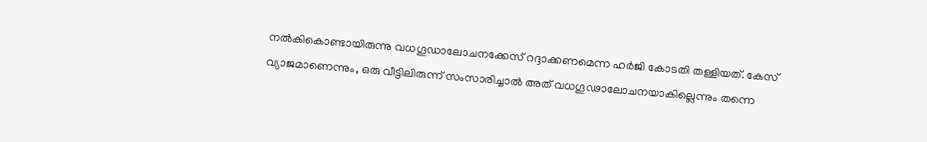നല്‍കികൊണ്ടായിരുന്നു വധഗൂഡാലോചനക്കേസ് റദ്ദാക്കണമെന്ന ഹർജി കോടതി തള്ളിയത്. കേസ് വ്യാജമാണെന്നും, ഒരു വീട്ടിലിരുന്ന് സംസാരിച്ചാൽ അത് വധഗൂഢാലോചനയാകില്ലെന്നും തന്നെ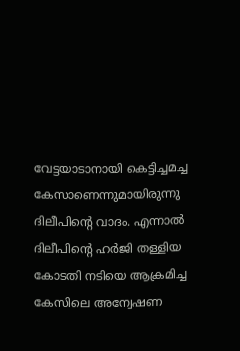വേട്ടയാടാനായി കെട്ടിച്ചമച്ച കേസാണെന്നുമായിരുന്നു ദിലീപിന്റെ വാദം. എന്നാല്‍ ദിലീപിന്റെ ഹർജി തള്ളിയ കോടതി നടിയെ ആക്രമിച്ച കേസിലെ അന്വേഷണ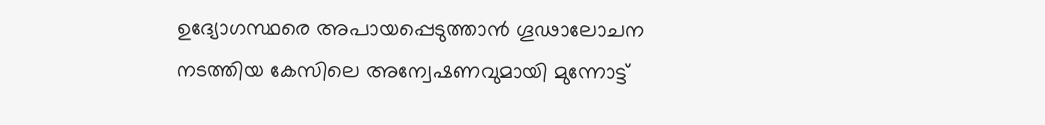ഉദ്യോഗസ്ഥരെ അപായപ്പെടുത്താൻ ഗൂഢാലോചന നടത്തിയ കേസിലെ അന്വേഷണവുമായി മുന്നോട്ട്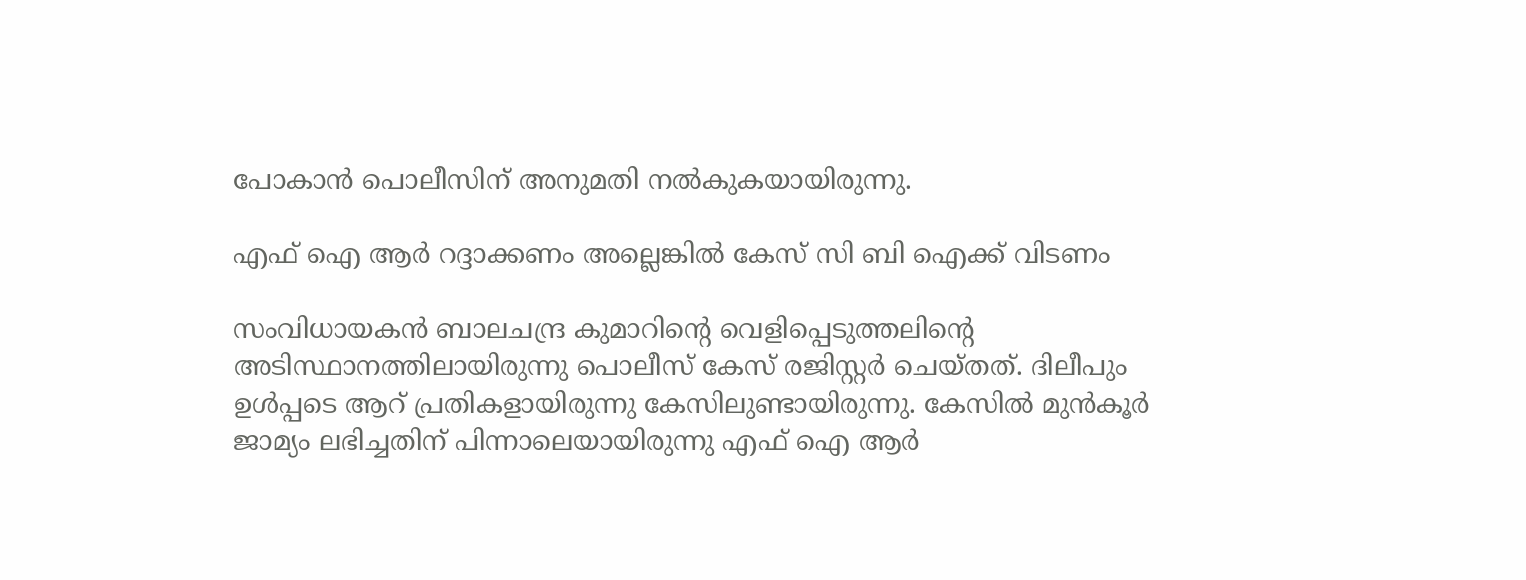പോകാന്‍ പൊലീസിന് അനുമതി നല്‍കുകയായിരുന്നു.

എഫ് ഐ ആർ റദ്ദാക്കണം അല്ലെങ്കില്‍ കേസ് സി ബി ഐക്ക് വിടണം

സംവിധായകന്‍ ബാലചന്ദ്ര കുമാറിന്റെ വെളിപ്പെടുത്തലിന്റെ അടിസ്ഥാനത്തിലായിരുന്നു പൊലീസ് കേസ് രജിസ്റ്റർ ചെയ്തത്. ദിലീപും ഉള്‍പ്പടെ ആറ് പ്രതികളായിരുന്നു കേസിലുണ്ടായിരുന്നു. കേസില്‍ മുന്‍കൂർ ജാമ്യം ലഭിച്ചതിന് പിന്നാലെയായിരുന്നു എഫ് ഐ ആർ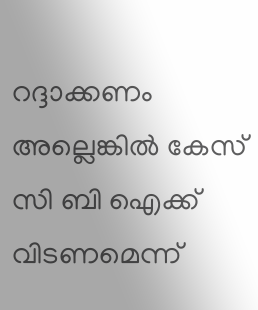റദ്ദാക്കണം അല്ലെങ്കില്‍ കേസ് സി ബി ഐക്ക് വിടണമെന്ന്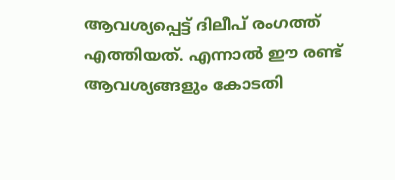ആവശ്യപ്പെട്ട് ദിലീപ് രംഗത്ത് എത്തിയത്. എന്നാല്‍ ഈ രണ്ട് ആവശ്യങ്ങളും കോടതി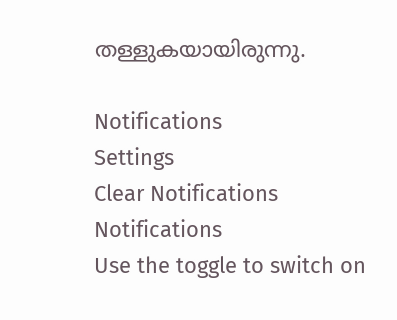തള്ളുകയായിരുന്നു.

Notifications
Settings
Clear Notifications
Notifications
Use the toggle to switch on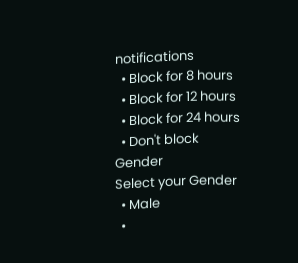notifications
  • Block for 8 hours
  • Block for 12 hours
  • Block for 24 hours
  • Don't block
Gender
Select your Gender
  • Male
  •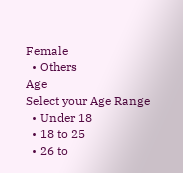Female
  • Others
Age
Select your Age Range
  • Under 18
  • 18 to 25
  • 26 to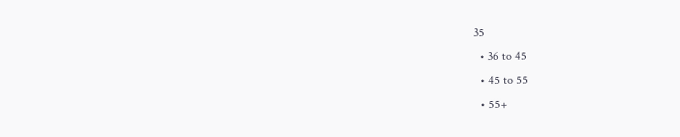35
  • 36 to 45
  • 45 to 55
  • 55+